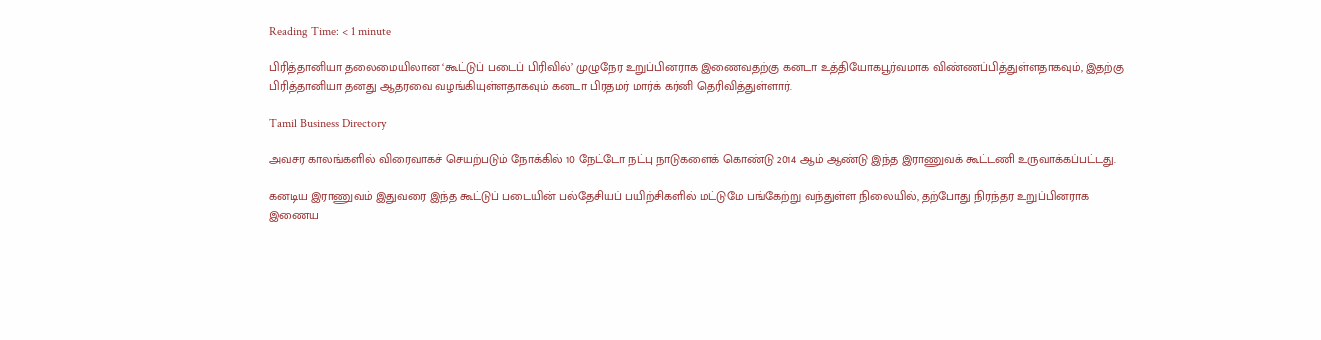Reading Time: < 1 minute

பிரித்தானியா தலைமையிலான ‘கூட்டுப் படைப் பிரிவில்’ முழுநேர உறுப்பினராக இணைவதற்கு கனடா உத்தியோகபூர்வமாக விண்ணப்பித்துள்ளதாகவும், இதற்கு பிரித்தானியா தனது ஆதரவை வழங்கியுள்ளதாகவும் கனடா பிரதமர் மார்க் கர்னி தெரிவித்துள்ளார்.

Tamil Business Directory

அவசர காலங்களில் விரைவாகச் செயற்படும் நோக்கில் 10 நேட்டோ நட்பு நாடுகளைக் கொண்டு 2014 ஆம் ஆண்டு இந்த இராணுவக் கூட்டணி உருவாக்கப்பட்டது.

கனடிய இராணுவம் இதுவரை இந்த கூட்டுப் படையின் பல்தேசியப் பயிற்சிகளில் மட்டுமே பங்கேற்று வந்துள்ள நிலையில், தற்போது நிரந்தர உறுப்பினராக இணைய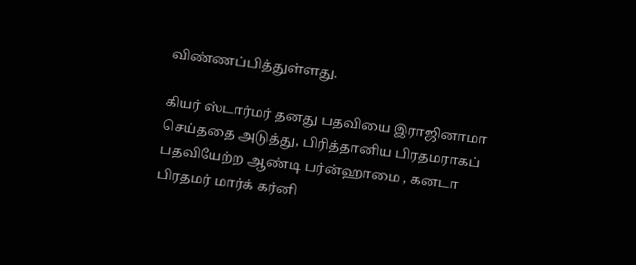விண்ணப்பித்துள்ளது.

கியர் ஸ்டார்மர் தனது பதவியை இராஜினாமா செய்ததை அடுத்து, பிரித்தானிய பிரதமராகப் பதவியேற்ற ஆண்டி பர்ன்ஹாமை , கனடா பிரதமர் மார்க் கர்னி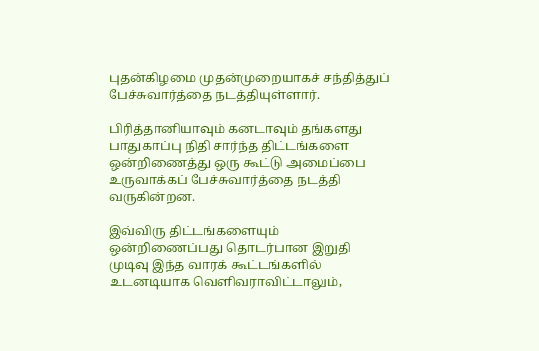புதன்கிழமை முதன்முறையாகச் சந்தித்துப் பேச்சுவார்த்தை நடத்தியுள்ளார்.

பிரித்தானியாவும் கனடாவும் தங்களது பாதுகாப்பு நிதி சார்ந்த திட்டங்களை ஒன்றிணைத்து ஒரு கூட்டு அமைப்பை உருவாக்கப் பேச்சுவார்த்தை நடத்தி வருகின்றன.

இவ்விரு திட்டங்களையும் ஒன்றிணைப்பது தொடர்பான இறுதி முடிவு இந்த வாரக் கூட்டங்களில் உடனடியாக வெளிவராவிட்டாலும்,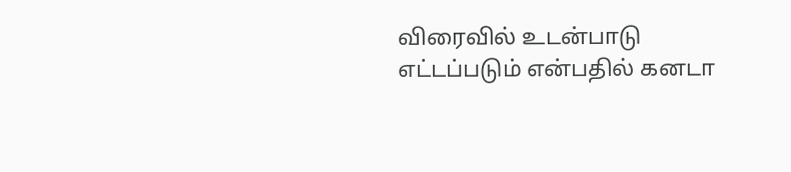விரைவில் உடன்பாடு எட்டப்படும் என்பதில் கனடா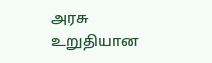அரசு உறுதியான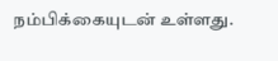நம்பிக்கையுடன் உள்ளது.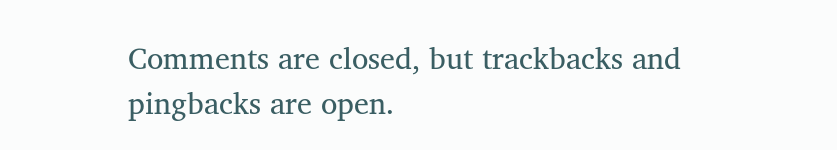Comments are closed, but trackbacks and pingbacks are open.